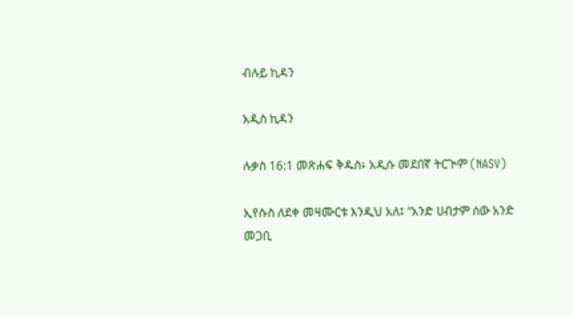ብሉይ ኪዳን

አዲስ ኪዳን

ሉቃስ 16:1 መጽሐፍ ቅዱስ፥ አዲሱ መደበኛ ትርጒም (NASV)

ኢየሱስ ለደቀ መዛሙርቱ እንዲህ አለ፤ “አንድ ሀብታም ሰው አንድ መጋቢ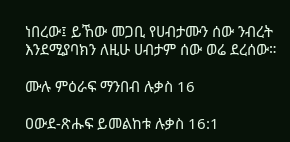ነበረው፤ ይኸው መጋቢ የሀብታሙን ሰው ንብረት እንደሚያባክን ለዚሁ ሀብታም ሰው ወሬ ደረሰው።

ሙሉ ምዕራፍ ማንበብ ሉቃስ 16

ዐውደ-ጽሑፍ ይመልከቱ ሉቃስ 16:1